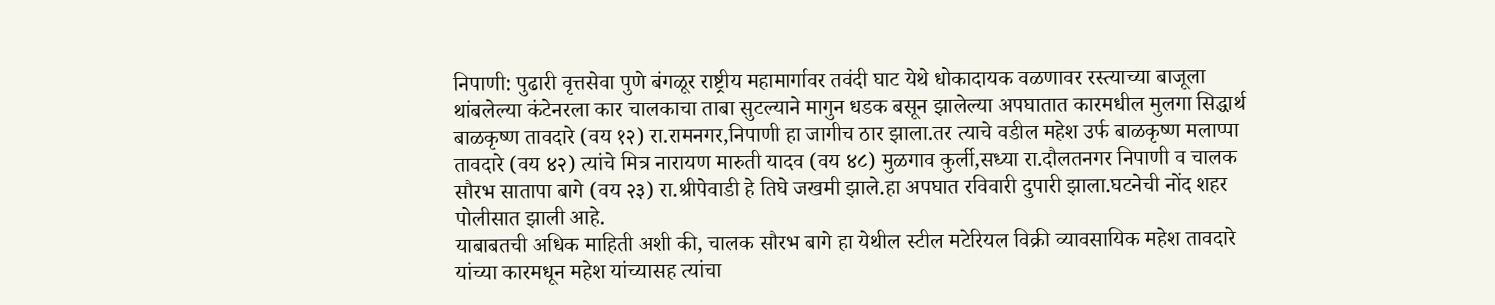निपाणी: पुढारी वृत्तसेवा पुणे बंगळूर राष्ट्रीय महामार्गावर तवंदी घाट येथे धोकादायक वळणावर रस्त्याच्या बाजूला थांबलेल्या कंटेनरला कार चालकाचा ताबा सुटल्याने मागुन धडक बसून झालेल्या अपघातात कारमधील मुलगा सिद्धार्थ बाळकृष्ण तावदारे (वय १२) रा.रामनगर,निपाणी हा जागीच ठार झाला.तर त्याचे वडील महेश उर्फ बाळकृष्ण मलाप्पा तावदारे (वय ४२) त्यांचे मित्र नारायण मारुती यादव (वय ४८) मुळगाव कुर्ली,सध्या रा.दौलतनगर निपाणी व चालक सौरभ सातापा बागे (वय २३) रा.श्रीपेवाडी हे तिघे जखमी झाले.हा अपघात रविवारी दुपारी झाला.घटनेची नोंद शहर पोलीसात झाली आहे.
याबाबतची अधिक माहिती अशी की, चालक सौरभ बागे हा येथील स्टील मटेरियल विक्री व्यावसायिक महेश तावदारे यांच्या कारमधून महेश यांच्यासह त्यांचा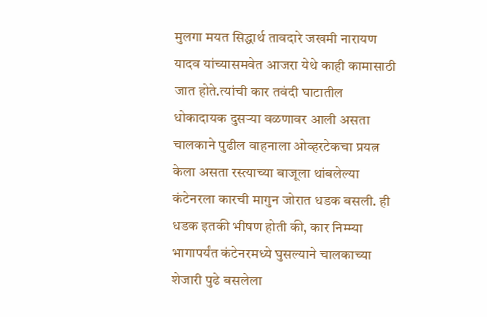मुलगा मयत सिद्धार्थ तावदारे जखमी नारायण यादव यांच्यासमवेत आजरा येथे काही कामासाठी जात होते.त्यांची कार तवंदी घाटातील धोकादायक दुसऱ्या वळणावर आली असता चालकाने पुढील वाहनाला ओव्हरटेकचा प्रयत्न केला असता रस्त्याच्या बाजूला थांबलेल्या कंटेनरला कारची मागुन जोरात धडक बसली. ही धडक इतकी भीषण होती की, कार निम्म्या भागापर्यंत कंटेनरमध्ये घुसल्याने चालकाच्या शेजारी पुढे बसलेला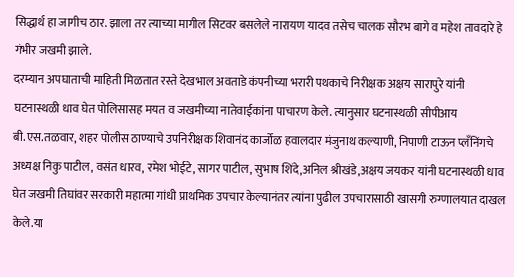सिद्धार्थ हा जागीच ठार. झाला तर त्याच्या मागील सिटवर बसलेले नारायण यादव तसेच चालक सौरभ बागे व महेश तावदारे हे गंभीर जखमी झाले.
दरम्यान अपघाताची माहिती मिळतात रस्ते देखभाल अवताडे कंपनीच्या भरारी पथकाचे निरीक्षक अक्षय सारापुरे यांनी घटनास्थळी धाव घेत पोलिसासह मयत व जखमीच्या नातेवाईकांना पाचारण केले. त्यानुसार घटनास्थळी सीपीआय बी.एस.तळवार, शहर पोलीस ठाण्याचे उपनिरीक्षक शिवानंद कार्जोळ हवालदार मंजुनाथ कल्याणी, निपाणी टाऊन प्लॅंनिंगचे अध्यक्ष निकु पाटील, वसंत धारव, रमेश भोईटे, सागर पाटील, सुभाष शिंदे,अनिल श्रीखंडे,अक्षय जयकर यांनी घटनास्थळी धाव घेत जखमी तिघांवर सरकारी महात्मा गांधी प्राथमिक उपचार केल्यानंतर त्यांना पुढील उपचारासाठी खासगी रुग्णालयात दाखल केले.या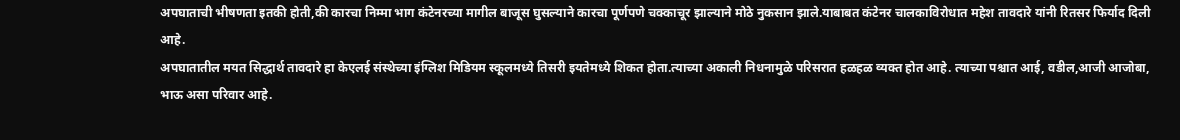अपघाताची भीषणता इतकी होती,की कारचा निम्मा भाग कंटेनरच्या मागील बाजूस घुसल्याने कारचा पूर्णपणे चक्काचूर झाल्याने मोठे नुकसान झाले.याबाबत कंटेनर चालकाविरोधात महेश तावदारे यांनी रितसर फिर्याद दिली आहे.
अपघातातील मयत सिद्धार्थ तावदारे हा केएलई संस्थेच्या इंग्लिश मिडियम स्कूलमध्ये तिसरी इयतेमध्ये शिकत होता.त्याच्या अकाली निधनामुळे परिसरात हळहळ व्यक्त होत आहे. त्याच्या पश्चात आई, वडील,आजी आजोबा, भाऊ असा परिवार आहे.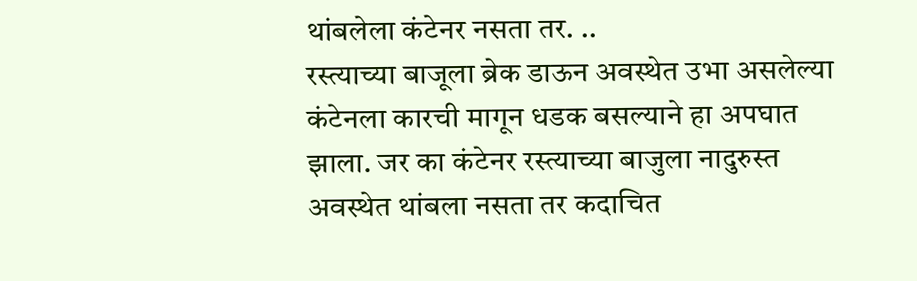थांबलेला कंटेनर नसता तर. ..
रस्त्याच्या बाजूला ब्रेक डाऊन अवस्थेत उभा असलेल्या कंटेनला कारची मागून धडक बसल्याने हा अपघात झाला. जर का कंटेनर रस्त्याच्या बाजुला नादुरुस्त अवस्थेत थांबला नसता तर कदाचित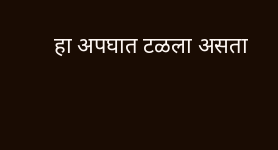हा अपघात टळला असता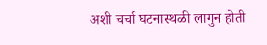अशी चर्चा घटनास्थळी लागुन होती